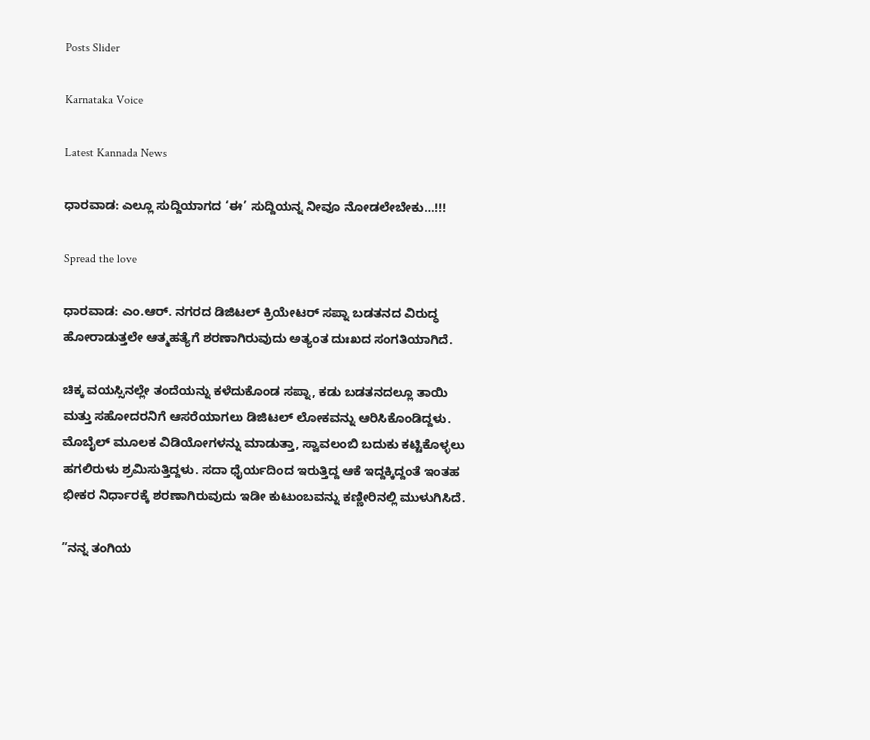Posts Slider

Karnataka Voice

Latest Kannada News

ಧಾರವಾಡ: ಎಲ್ಲೂ ಸುದ್ದಿಯಾಗದ ‘ಈ’ ಸುದ್ದಿಯನ್ನ ನೀವೂ ನೋಡಲೇಬೇಕು…!!!

Spread the love

ಧಾರವಾಡ: ಎಂ.ಆರ್. ನಗರದ ಡಿಜಿಟಲ್ ಕ್ರಿಯೇಟರ್ ಸಪ್ನಾ ಬಡತನದ ವಿರುದ್ಧ ಹೋರಾಡುತ್ತಲೇ ಆತ್ಮಹತ್ಯೆಗೆ ಶರಣಾಗಿರುವುದು ಅತ್ಯಂತ ದುಃಖದ ಸಂಗತಿಯಾಗಿದೆ.

ಚಿಕ್ಕ ವಯಸ್ಸಿನಲ್ಲೇ ತಂದೆಯನ್ನು ಕಳೆದುಕೊಂಡ ಸಪ್ನಾ, ಕಡು ಬಡತನದಲ್ಲೂ ತಾಯಿ ಮತ್ತು ಸಹೋದರನಿಗೆ ಆಸರೆಯಾಗಲು ಡಿಜಿಟಲ್ ಲೋಕವನ್ನು ಆರಿಸಿಕೊಂಡಿದ್ದಳು. ಮೊಬೈಲ್ ಮೂಲಕ ವಿಡಿಯೋಗಳನ್ನು ಮಾಡುತ್ತಾ, ಸ್ವಾವಲಂಬಿ ಬದುಕು ಕಟ್ಟಿಕೊಳ್ಳಲು ಹಗಲಿರುಳು ಶ್ರಮಿಸುತ್ತಿದ್ದಳು. ಸದಾ ಧೈರ್ಯದಿಂದ ಇರುತ್ತಿದ್ದ ಆಕೆ ಇದ್ದಕ್ಕಿದ್ದಂತೆ ಇಂತಹ ಭೀಕರ ನಿರ್ಧಾರಕ್ಕೆ ಶರಣಾಗಿರುವುದು ಇಡೀ ಕುಟುಂಬವನ್ನು ಕಣ್ಣೀರಿನಲ್ಲಿ ಮುಳುಗಿಸಿದೆ.

”ನನ್ನ ತಂಗಿಯ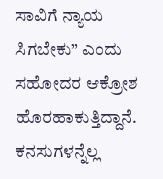ಸಾವಿಗೆ ನ್ಯಾಯ ಸಿಗಬೇಕು” ಎಂದು ಸಹೋದರ ಆಕ್ರೋಶ ಹೊರಹಾಕುತ್ತಿದ್ದಾನೆ. ಕನಸುಗಳನ್ನೆಲ್ಲ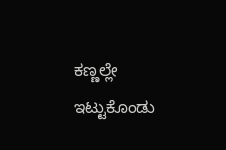ಕಣ್ಣಲ್ಲೇ ಇಟ್ಟುಕೊಂಡು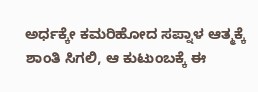ಅರ್ಧಕ್ಕೇ ಕಮರಿಹೋದ ಸಪ್ನಾಳ ಆತ್ಮಕ್ಕೆ ಶಾಂತಿ ಸಿಗಲಿ, ಆ ಕುಟುಂಬಕ್ಕೆ ಈ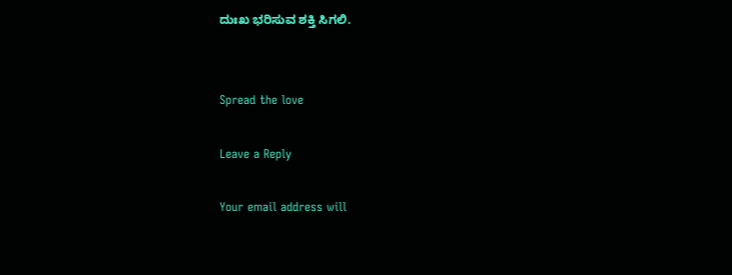ದುಃಖ ಭರಿಸುವ ಶಕ್ತಿ ಸಿಗಲಿ.


Spread the love

Leave a Reply

Your email address will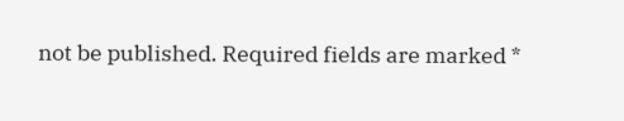not be published. Required fields are marked *